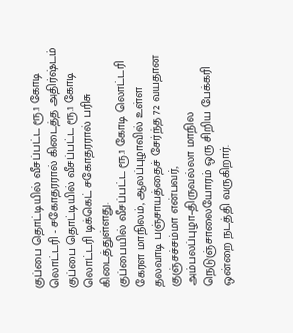குப்பை தொட்டியில் வீசப்பட்ட ரூ.1 கோடி லொட்டரி - சகோதரரால் கிடைத்த அதிர்ஷ்டம்
குப்பை தொட்டியில் வீசப்பட்ட ரூ.1 கோடி லொட்டரி டிக்கெட் சகோதரரால் பரிசு கிடைத்துள்ளது.
குப்பையில் வீசப்பட்ட ரூ.1 கோடி லொட்டரி
கேரள மாநிலம், ஆலப்புழாவில் உள்ள தலவாடி பஞ்சாயத்தைச் சேர்ந்த 72 வயதான குஞ்சச்சம்மா என்பவர், அம்பலப்புழா–திருவல்லா மாநில நெடுஞ்சாலையோரம் ஒரு சிறிய பேக்கரி ஒன்றை நடத்தி வருகிறார்.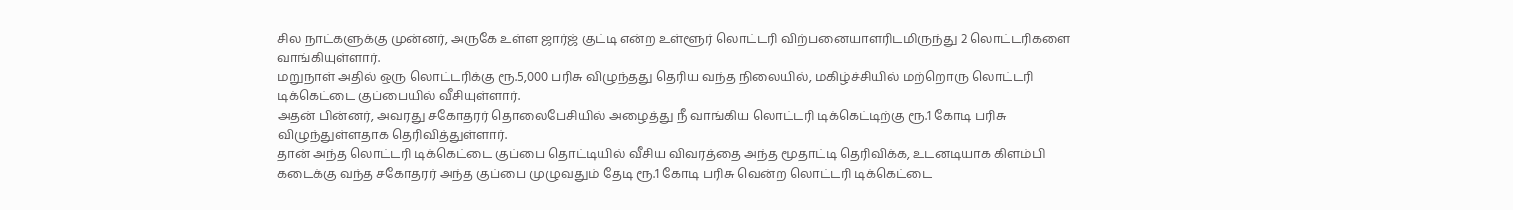சில நாட்களுக்கு முன்னர், அருகே உள்ள ஜார்ஜ் குட்டி என்ற உள்ளூர் லொட்டரி விற்பனையாளரிடமிருந்து 2 லொட்டரிகளை வாங்கியுள்ளார்.
மறுநாள் அதில் ஒரு லொட்டரிக்கு ரூ.5,000 பரிசு விழுந்தது தெரிய வந்த நிலையில், மகிழ்ச்சியில் மற்றொரு லொட்டரி டிக்கெட்டை குப்பையில் வீசியுள்ளார்.
அதன் பின்னர், அவரது சகோதரர் தொலைபேசியில் அழைத்து நீ வாங்கிய லொட்டரி டிக்கெட்டிற்கு ரூ.1 கோடி பரிசு விழுந்துள்ளதாக தெரிவித்துள்ளார்.
தான் அந்த லொட்டரி டிக்கெட்டை குப்பை தொட்டியில் வீசிய விவரத்தை அந்த மூதாட்டி தெரிவிக்க, உடனடியாக கிளம்பி கடைக்கு வந்த சகோதரர் அந்த குப்பை முழுவதும் தேடி ரூ.1 கோடி பரிசு வென்ற லொட்டரி டிக்கெட்டை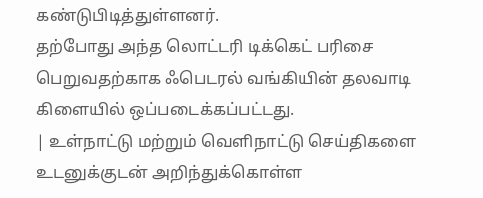கண்டுபிடித்துள்ளனர்.
தற்போது அந்த லொட்டரி டிக்கெட் பரிசை பெறுவதற்காக ஃபெடரல் வங்கியின் தலவாடி கிளையில் ஒப்படைக்கப்பட்டது.
| உள்நாட்டு மற்றும் வெளிநாட்டு செய்திகளை உடனுக்குடன் அறிந்துக்கொள்ள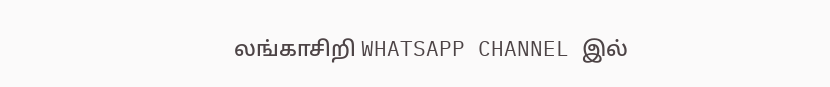லங்காசிறி WHATSAPP CHANNEL இல்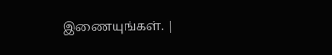இணையுங்கள். |